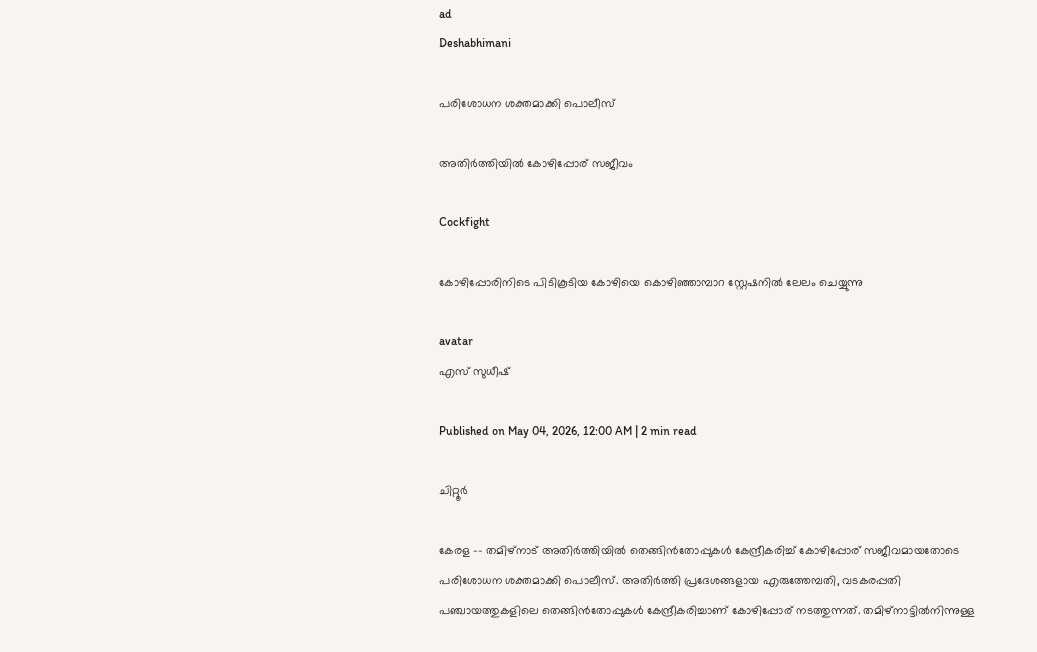ad
Deshabhimani

പരിശോധന ശക്തമാക്കി പൊലീസ്‌

അതിർത്തിയിൽ കോഴിപ്പോര്‌ സജീവം

Cockfight

കോഴിപ്പോരിനിടെ പിടികൂടിയ കോഴിയെ കൊഴിഞ്ഞാമ്പാറ സ്റ്റേഷനിൽ ലേലം ചെയ്യുന്നു

avatar
എസ്‌ സുധീഷ്‌

Published on May 04, 2026, 12:00 AM | 2 min read

ചിറ്റൂർ

കേരള -– തമിഴ്നാട് അതിർത്തിയിൽ തെങ്ങിൻതോപ്പുകൾ കേന്ദ്രീകരിച്ച് കോഴിപ്പോര്‌ സജീവമായതോടെ പരിശോധന ശക്തമാക്കി പൊലീസ്‌. അതിർത്തി പ്രദേശങ്ങളായ എരുത്തേമ്പതി, വടകരപ്പതി പഞ്ചായത്തുകളിലെ തെങ്ങിൻതോപ്പുകൾ കേന്ദ്രീകരിച്ചാണ് കോഴിപ്പോര്‌ നടത്തുന്നത്. തമിഴ്നാട്ടിൽനിന്നുള്ള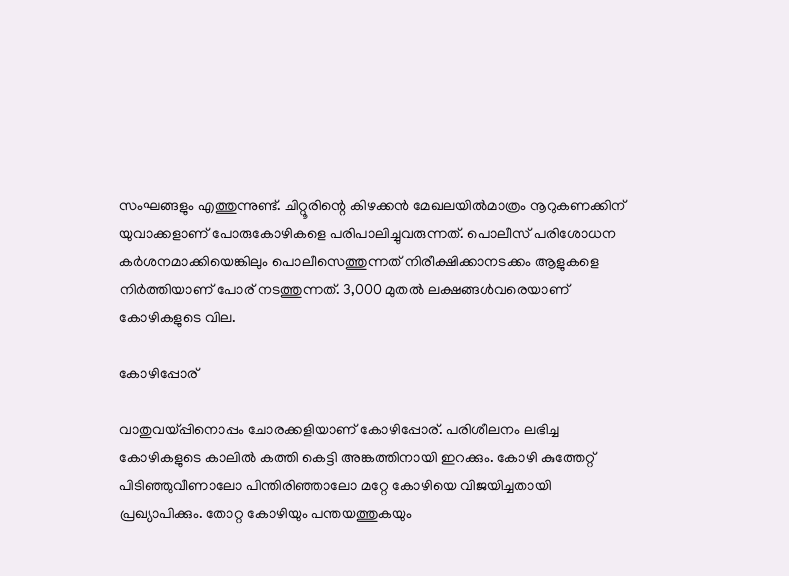സംഘങ്ങളും എത്തുന്നുണ്ട്. ചിറ്റൂരിന്റെ കിഴക്കൻ മേഖലയിൽമാത്രം നൂറുകണക്കിന് യുവാക്കളാണ് പോരുകോഴികളെ പരിപാലിച്ചുവരുന്നത്. പൊലീസ് പരിശോധന കർശനമാക്കിയെങ്കിലും പൊലീസെത്തുന്നത്‌ നിരീക്ഷിക്കാനടക്കം ആളുകളെ നിർത്തിയാണ്‌ പോര്‌ നടത്തുന്നത്‌. 3,000 മുതൽ ലക്ഷങ്ങൾവരെയാണ് കോഴികളുടെ വില.

കോഴിപ്പോര്‌

വാതുവയ്‌പ്പിനൊപ്പം ചോരക്കളിയാണ് കോഴിപ്പോര്‌. പരിശീലനം ലഭിച്ച കോഴികളുടെ കാലിൽ കത്തി കെട്ടി അങ്കത്തിനായി ഇറക്കും. കോഴി കുത്തേറ്റ് പിടിഞ്ഞുവീണാലോ പിന്തിരിഞ്ഞാലോ മറ്റേ കോഴിയെ വിജയിച്ചതായി പ്രഖ്യാപിക്കും. തോറ്റ കോഴിയും പന്തയത്തുകയും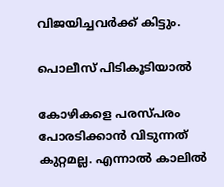വിജയിച്ചവർക്ക് കിട്ടും.

പൊലീസ് പിടികൂടിയാൽ

കോഴികളെ പരസ്പരം പോരടിക്കാൻ വിടുന്നത് കുറ്റമല്ല. എന്നാൽ കാലിൽ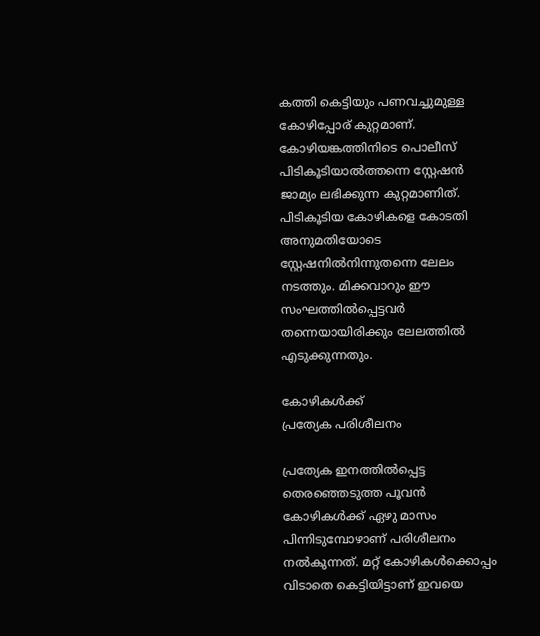കത്തി കെട്ടിയും പണവച്ചുമുള്ള കോഴിപ്പോര്‌ കുറ്റമാണ്‌. കോഴിയങ്കത്തിനിടെ പൊലീസ് പിടികൂടിയാൽത്തന്നെ സ്റ്റേഷൻ ജാമ്യം ലഭിക്കുന്ന കുറ്റമാണിത്‌. പിടികൂടിയ കോഴികളെ കോടതി അനുമതിയോടെ സ്റ്റേഷനിൽനിന്നുതന്നെ ലേലം നടത്തും. മിക്കവാറും ഈ സംഘത്തിൽപ്പെട്ടവർ തന്നെയായിരിക്കും ലേലത്തിൽ എടുക്കുന്നതും.

കോഴികൾക്ക്
പ്രത്യേക പരിശീലനം

പ്രത്യേക ഇനത്തിൽപ്പെട്ട തെരഞ്ഞെടുത്ത പൂവൻ കോഴികൾക്ക് ഏഴു മാസം പിന്നിടുമ്പോഴാണ് പരിശീലനം നൽകുന്നത്‌. മറ്റ് കോഴികൾക്കൊപ്പം വിടാതെ കെട്ടിയിട്ടാണ് ഇവയെ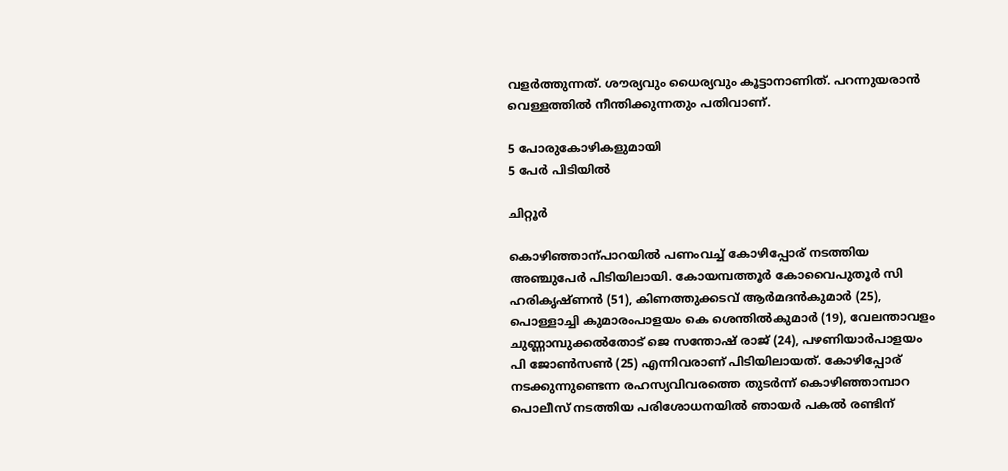വളർത്തുന്നത്. ശൗര്യവും ധൈര്യവും കൂട്ടാനാണിത്‌. പറന്നുയരാൻ വെള്ളത്തിൽ നീന്തിക്കുന്നതും പതിവാണ്.

5 പോരുകോഴികളുമായി
5 പേർ പിടിയിൽ

ചിറ്റൂർ

കൊഴിഞ്ഞാന്പാറയിൽ പണംവച്ച്‌ കോഴിപ്പോര്‌ നടത്തിയ അഞ്ചുപേർ പിടിയിലായി. കോയമ്പത്തൂർ കോവൈപുതൂർ സി ഹരികൃഷ്ണൻ (51), കിണത്തുക്കടവ് ആർമദൻകുമാർ (25), പൊള്ളാച്ചി കുമാരംപാളയം കെ ശെന്തിൽകുമാർ (19), വേലന്താവളം ചുണ്ണാമ്പുക്കൽതോട് ജെ സന്തോഷ് രാജ് (24), പഴണിയാർപാളയം പി ജോൺസൺ (25) എന്നിവരാണ് പിടിയിലായത്. കോഴിപ്പോര് നടക്കുന്നുണ്ടെന്ന രഹസ്യവിവരത്തെ തുടർന്ന് കൊഴിഞ്ഞാമ്പാറ പൊലീസ് നടത്തിയ പരിശോധനയിൽ ഞായർ പകൽ രണ്ടിന്‌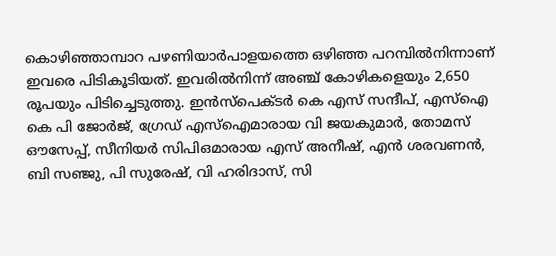കൊഴിഞ്ഞാമ്പാറ പഴണിയാർപാളയത്തെ ഒഴിഞ്ഞ പറമ്പിൽനിന്നാണ്‌ ഇവരെ പിടികൂടിയത്. ഇവരിൽനിന്ന് അഞ്ച് കോഴികളെയും 2,650 രൂപയും പിടിച്ചെടുത്തു. ഇൻസ്‌പെക്ടർ കെ എസ് സന്ദീപ്, എസ്ഐ കെ പി ജോർജ്, ഗ്രേഡ് എസ്ഐമാരായ വി ജയകുമാർ, തോമസ് ഔസേപ്പ്, സീനിയർ സിപിഒമാരായ എസ് അനീഷ്, എൻ ശരവണൻ, ബി സഞ്ജു, പി സുരേഷ്, വി ഹരിദാസ്, സി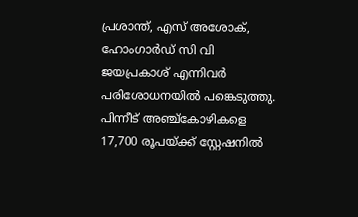പ്രശാന്ത്, എസ് അശോക്, ഹോംഗാർഡ് സി വി ജയപ്രകാശ് എന്നിവർ പരിശോധനയിൽ പങ്കെടുത്തു. പിന്നീട് അഞ്ച്കോഴികളെ 17,700 രൂപയ്ക്ക് സ്റ്റേഷനിൽ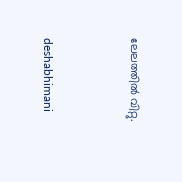ലേലത്തിൽ വിറ്റു.



deshabhimani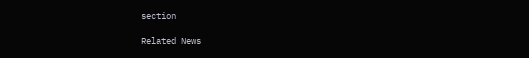section

Related News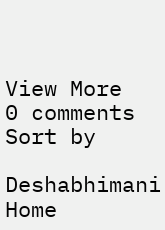View More
0 comments
Sort by

Deshabhimani
Home